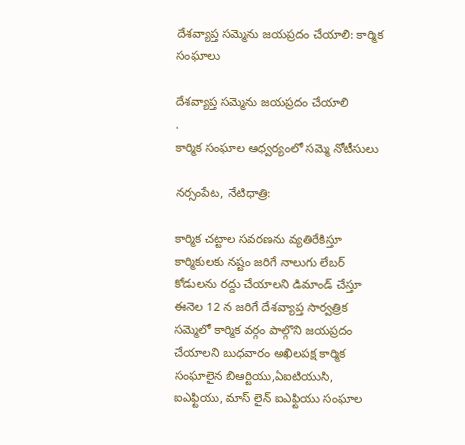దేశవ్యాప్త సమ్మెను జయప్రదం చేయాలి: కార్మిక సంఘాలు

దేశవ్యాప్త సమ్మెను జయప్రదం చేయాలి
.
కార్మిక సంఘాల ఆధ్వర్యంలో సమ్మె నోటీసులు

నర్సంపేట, నేటిధాత్రి:

కార్మిక చట్టాల సవరణను వ్యతిరేకిస్తూ కార్మికులకు నష్టం జరిగే నాలుగు లేబర్ కోడులను రద్దు చేయాలని డిమాండ్ చేస్తూ ఈనెల 12 న జరిగే దేశవ్యాప్త సార్వత్రిక సమ్మెలో కార్మిక వర్గం పాల్గొని జయప్రదం చేయాలని బుధవారం అఖిలపక్ష కార్మిక సంఘాలైన బిఆర్టియు,ఏఐటియుసి, ఐఎఫ్టియు, మాస్ లైన్ ఐఎఫ్టియు సంఘాల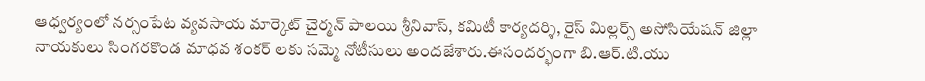ఆధ్వర్యంలో నర్సంపేట వ్యవసాయ మార్కెట్ చైర్మన్ పాలయి శ్రీనివాస్, కమిటీ కార్యదర్శి, రైస్ మిల్లర్స్ అసోసియేషన్ జిల్లా నాయకులు సింగరకొండ మాధవ శంకర్ లకు సమ్మె నోటీసులు అందజేశారు.ఈసందర్భంగా బి.ఆర్.టి.యు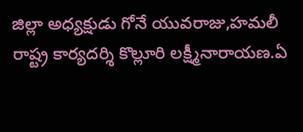జిల్లా అధ్యక్షుడు గోనే యువరాజు,హమలీ రాష్ట్ర కార్యదర్శి కొల్లూరి లక్ష్మీనారాయణ.ఏ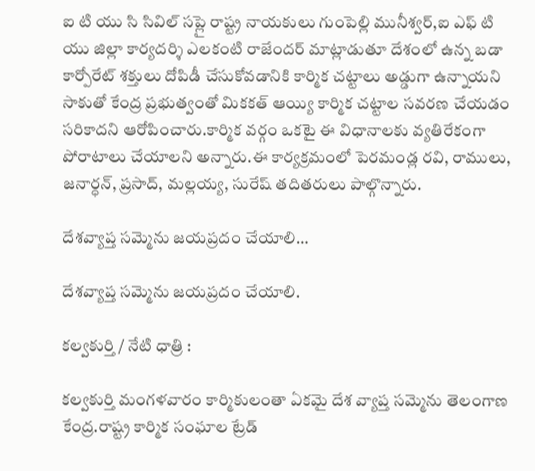ఐ టి యు సి సివిల్ సప్లై రాష్ట్ర నాయకులు గుంపెల్లి మునీశ్వర్,ఐ ఎఫ్ టి యు జిల్లా కార్యదర్శి ఎలకంటి రాజేందర్ మాట్లాడుతూ దేశంలో ఉన్న బడా కార్పోరేట్ శక్తులు దోపిడీ చేసుకోవడానికి కార్మిక చట్టాలు అడ్డుగా ఉన్నాయని సాకుతో కేంద్ర ప్రభుత్వంతో మికకత్ ఆయ్యి కార్మిక చట్టాల సవరణ చేయడం సరికాదని ఆరోపించారు.కార్మిక వర్గం ఒకటై ఈ విధానాలకు వ్యతిరేకంగా పోరాటాలు చేయాలని అన్నారు.ఈ కార్యక్రమంలో పెరమండ్ల రవి, రాములు, జనార్ధన్, ప్రసాద్, మల్లయ్య, సురేష్ తదితరులు పాల్గొన్నారు.

దేశవ్యాప్త సమ్మెను జయప్రదం చేయాలి…

దేశవ్యాప్త సమ్మెను జయప్రదం చేయాలి.

కల్వకుర్తి / నేటి ధాత్రి :

కల్వకుర్తి మంగళవారం కార్మికులంతా ఏకమై దేశ వ్యాప్త సమ్మెను తెలంగాణ కేంద్ర.రాష్ట్ర కార్మిక సంఘాల ట్రేడ్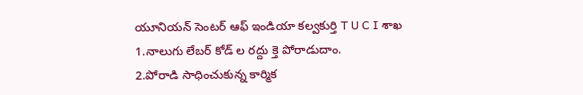యూనియన్ సెంటర్ ఆఫ్ ఇండియా కల్వకుర్తి T U C I శాఖ
1.నాలుగు లేబర్ కోడ్ ల రద్దు క్తె పోరాడుదాం.
2.పోరాడి సాధించుకున్న కార్మిక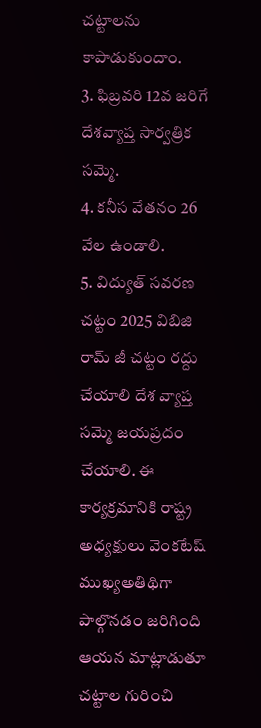చట్టాలను కాపాడుకుందాం.
3. ఫిబ్రవరి 12వ జరిగే దేశవ్యాప్త సార్వత్రిక సమ్మె.
4. కనీస వేతనం 26 వేల ఉండాలి.
5. విద్యుత్ సవరణ చట్టం 2025 విబిజి రామ్ జీ చట్టం రద్దు చేయాలి దేశ వ్యాప్త సమ్మె జయప్రదం చేయాలి. ఈ కార్యక్రమానికి రాష్ట్ర అధ్యక్షులు వెంకటేష్ ముఖ్యఅతిథిగా పాల్గొనడం జరిగింది ఆయన మాట్లాడుతూ చట్టాల గురించి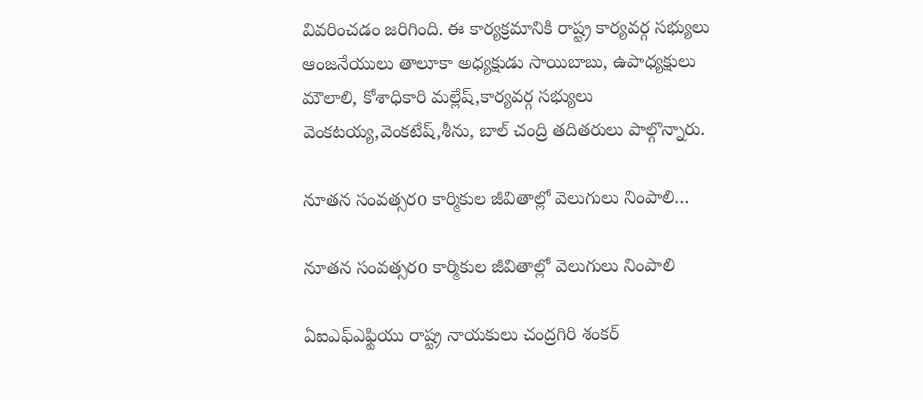వివరించడం జరిగింది. ఈ కార్యక్రమానికి రాష్ట్ర కార్యవర్గ సభ్యులు ఆంజనేయులు తాలూకా అధ్యక్షుడు సాయిబాబు, ఉపాధ్యక్షులు మౌలాలి, కోశాధికారి మల్లేష్,కార్యవర్గ సభ్యులు వెంకటయ్య,వెంకటేష్,శీను, బాల్ చంద్రి తదితరులు పాల్గొన్నారు.

నూతన సంవత్సరo కార్మికుల జీవితాల్లో వెలుగులు నింపాలి…

నూతన సంవత్సరo కార్మికుల జీవితాల్లో వెలుగులు నింపాలి

ఏఐఎఫ్ఎఫ్టియు రాష్ట్ర నాయకులు చంద్రగిరి శంకర్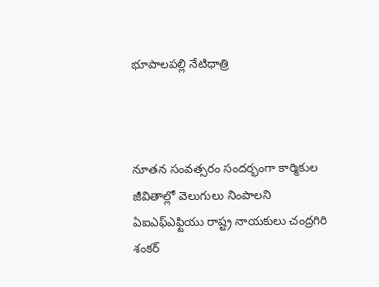భూపాలపల్లి నేటిధాత్రి



నూతన సంవత్సరం సందర్భంగా కార్మికుల జీవితాల్లో వెలుగులు నింపాలని ఏఐఎఫ్ఎఫ్టియు రాష్ట్ర నాయకులు చంద్రగిరి శంకర్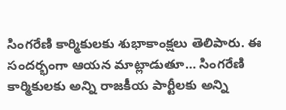సింగరేణి కార్మికులకు శుభాకాంక్షలు తెలిపారు. ఈ సందర్భంగా ఆయన మాట్లాడుతూ… సింగరేణి కార్మికులకు అన్ని రాజకీయ పార్టీలకు అన్ని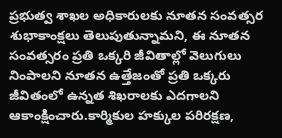ప్రభుత్వ శాఖల అధికారులకు నూతన సంవత్సర శుభాకాంక్షలు తెలుపుతున్నామని, ఈ నూతన సంవత్సరం ప్రతి ఒక్కరి జీవితాల్లో వెలుగులు నింపాలని నూతన ఉత్తేజంతో ప్రతి ఒక్కరు జీవితంలో ఉన్నత శిఖరాలకు ఎదగాలని ఆకాంక్షించారు.కార్మికుల హక్కుల పరిరక్షణ,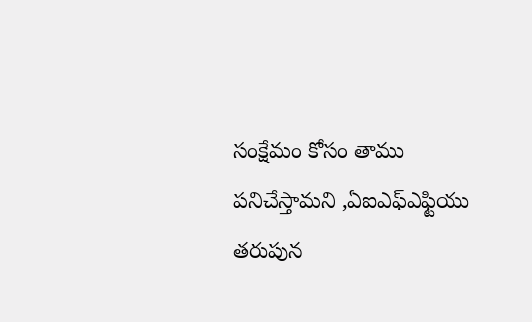సంక్షేమం కోసం తాము పనిచేస్తామని ,ఏఐఎఫ్ఎఫ్టియు తరుపున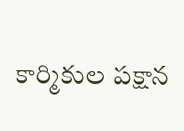కార్మికుల పక్షాన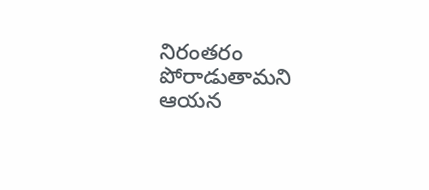నిరంతరం పోరాడుతామని ఆయన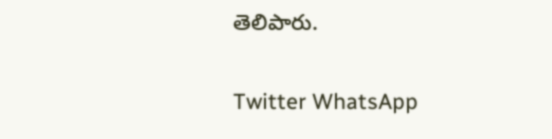తెలిపారు.

Twitter WhatsApp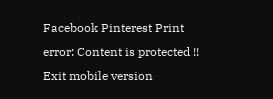Facebook Pinterest Print
error: Content is protected !!
Exit mobile version